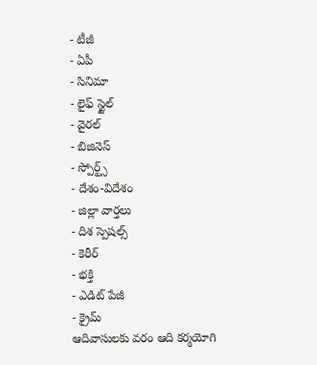- టీజీ
- ఏపీ
- సినిమా
- లైఫ్ స్టైల్
- వైరల్
- బిజినెస్
- స్పోర్ట్స్
- దేశం-విదేశం
- జిల్లా వార్తలు
- దిశ స్పెషల్స్
- కెరీర్
- భక్తి
- ఎడిట్ పేజీ
- క్రైమ్
ఆదివాసులకు వరం ఆది కర్మయోగి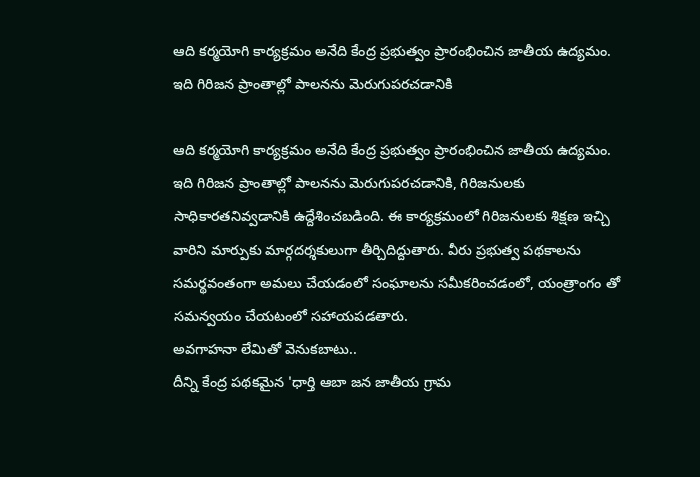ఆది కర్మయోగి కార్యక్రమం అనేది కేంద్ర ప్రభుత్వం ప్రారంభించిన జాతీయ ఉద్యమం. ఇది గిరిజన ప్రాంతాల్లో పాలనను మెరుగుపరచడానికి

ఆది కర్మయోగి కార్యక్రమం అనేది కేంద్ర ప్రభుత్వం ప్రారంభించిన జాతీయ ఉద్యమం. ఇది గిరిజన ప్రాంతాల్లో పాలనను మెరుగుపరచడానికి, గిరిజనులకు సాధికారతనివ్వడానికి ఉద్దేశించబడింది. ఈ కార్యక్రమంలో గిరిజనులకు శిక్షణ ఇచ్చి వారిని మార్పుకు మార్గదర్శకులుగా తీర్చిదిద్దుతారు. వీరు ప్రభుత్వ పథకాలను సమర్థవంతంగా అమలు చేయడంలో సంఘాలను సమీకరించడంలో, యంత్రాంగం తో సమన్వయం చేయటంలో సహాయపడతారు.
అవగాహనా లేమితో వెనుకబాటు..
దీన్ని కేంద్ర పథకమైన 'ధార్తి ఆబా జన జాతీయ గ్రామ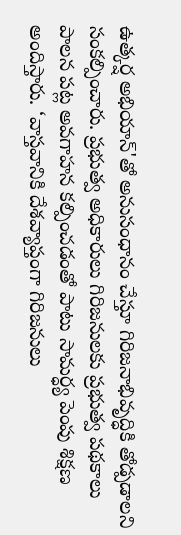ఉత్కర్ష అభియాన్'తో అనుసంధానం చేస్తూ గిరిజనాభివృద్ధికి తోడ్పడాలని సంకల్పించారు. ప్రభుత్వ అధికారులు గిరిజనులకు ప్రభుత్వ పథకాలు పాలన పట్ల అవగాహన కల్పించడంతో పాటు సామర్ధ్య పెంపు శిక్షణ అందిస్తారు. ‘వాస్తవానికి దేశవ్యాప్తంగా గిరిజనులు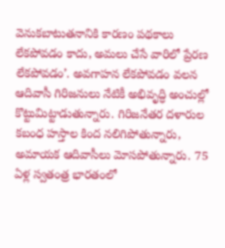వెనుకబాటుతనానికి కారణం పథకాలు లేకపోవడం కాదు, అమలు చేసే వారిలో ప్రేరణ లేకపోవడం’. అవగాహన లేకపోవడం వలన ఆదివాసీ గిరిజనులు నేటికీ అభివృద్ధి అంచుల్లో కొట్టుమిట్టాడుతున్నారు. గిరిజనేతర దళారుల కబంధ హస్తాల కింద నలిగిపోతున్నారు, అమాయక ఆదివాసీలు మోసపోతున్నారు. 75 ఏళ్ల స్వతంత్ర భారతంలో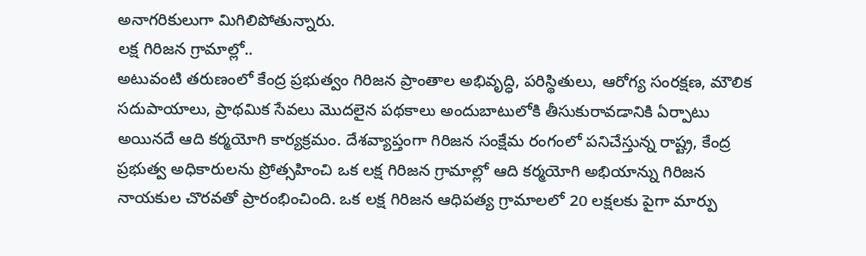అనాగరికులుగా మిగిలిపోతున్నారు.
లక్ష గిరిజన గ్రామాల్లో..
అటువంటి తరుణంలో కేంద్ర ప్రభుత్వం గిరిజన ప్రాంతాల అభివృద్ధి, పరిస్థితులు, ఆరోగ్య సంరక్షణ, మౌలిక సదుపాయాలు, ప్రాథమిక సేవలు మొదలైన పథకాలు అందుబాటులోకి తీసుకురావడానికి ఏర్పాటు అయినదే ఆది కర్మయోగి కార్యక్రమం. దేశవ్యాప్తంగా గిరిజన సంక్షేమ రంగంలో పనిచేస్తున్న రాష్ట్ర, కేంద్ర ప్రభుత్వ అధికారులను ప్రోత్సహించి ఒక లక్ష గిరిజన గ్రామాల్లో ఆది కర్మయోగి అభియాన్ను గిరిజన నాయకుల చొరవతో ప్రారంభించింది. ఒక లక్ష గిరిజన ఆధిపత్య గ్రామాలలో 20 లక్షలకు పైగా మార్పు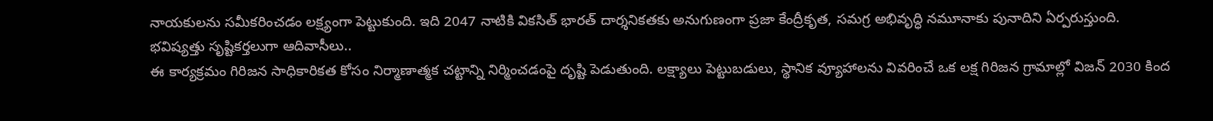నాయకులను సమీకరించడం లక్ష్యంగా పెట్టుకుంది. ఇది 2047 నాటికి వికసిత్ భారత్ దార్శనికతకు అనుగుణంగా ప్రజా కేంద్రీకృత, సమగ్ర అభివృద్ధి నమూనాకు పునాదిని ఏర్పరుస్తుంది.
భవిష్యత్తు సృష్టికర్తలుగా ఆదివాసీలు..
ఈ కార్యక్రమం గిరిజన సాధికారికత కోసం నిర్మాణాత్మక చట్టాన్ని నిర్మించడంపై దృష్టి పెడుతుంది. లక్ష్యాలు పెట్టుబడులు, స్థానిక వ్యూహాలను వివరించే ఒక లక్ష గిరిజన గ్రామాల్లో విజన్ 2030 కింద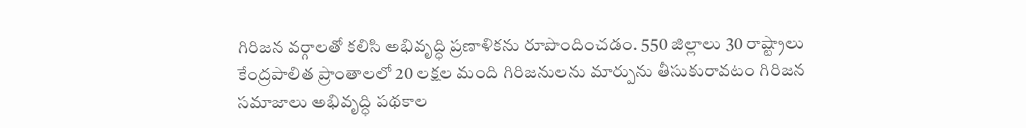గిరిజన వర్గాలతో కలిసి అభివృద్ధి ప్రణాళికను రూపొందించడం. 550 జిల్లాలు 30 రాష్ట్రాలు కేంద్రపాలిత ప్రాంతాలలో 20 లక్షల మంది గిరిజనులను మార్పును తీసుకురావటం గిరిజన సమాజాలు అభివృద్ధి పథకాల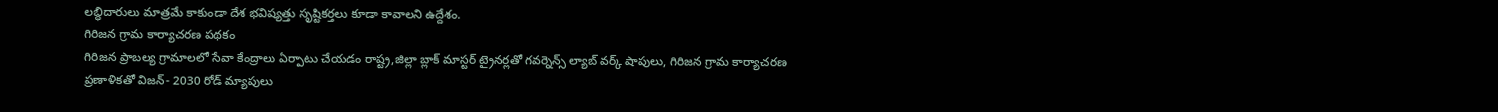లబ్ధిదారులు మాత్రమే కాకుండా దేశ భవిష్యత్తు సృష్టికర్తలు కూడా కావాలని ఉద్దేశం.
గిరిజన గ్రామ కార్యాచరణ పథకం
గిరిజన ప్రాబల్య గ్రామాలలో సేవా కేంద్రాలు ఏర్పాటు చేయడం రాష్ట్ర,జిల్లా బ్లాక్ మాస్టర్ ట్రైనర్లతో గవర్నెన్స్ ల్యాబ్ వర్క్ షాపులు, గిరిజన గ్రామ కార్యాచరణ ప్రణాళికతో విజన్- 2030 రోడ్ మ్యాపులు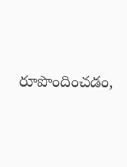రూపొందించడం,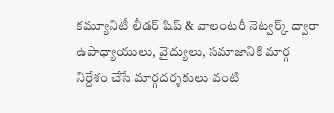కమ్యూనిటీ లీడర్ షిప్ & వాలంటరీ నెట్వర్క్ ద్వారా ఉపాధ్యాయులు, వైద్యులు, సమాజానికి మార్గ నిర్దేశం చేసే మార్గదర్శకులు వంటి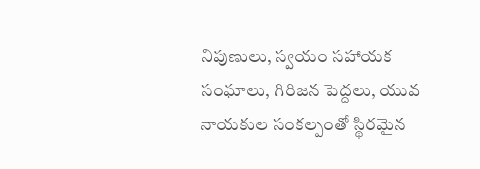నిపుణులు, స్వయం సహాయక సంఘాలు, గిరిజన పెద్దలు, యువ నాయకుల సంకల్పంతో స్థిరమైన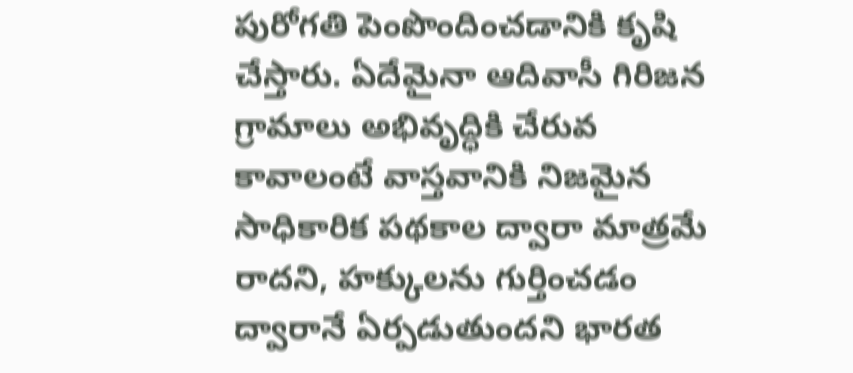పురోగతి పెంపొందించడానికి కృషి చేస్తారు. ఏదేమైనా ఆదివాసీ గిరిజన గ్రామాలు అభివృద్ధికి చేరువ కావాలంటే వాస్తవానికి నిజమైన సాధికారిక పథకాల ద్వారా మాత్రమే రాదని, హక్కులను గుర్తించడం ద్వారానే ఏర్పడుతుందని భారత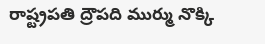రాష్ట్రపతి ద్రౌపది ముర్ము నొక్కి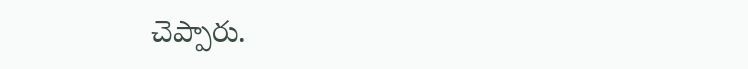చెప్పారు.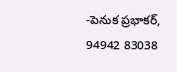-పెనుక ప్రభాకర్,
94942 83038